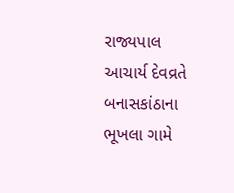રાજ્યપાલ આચાર્ય દેવવ્રતે બનાસકાંઠાના ભૂખલા ગામે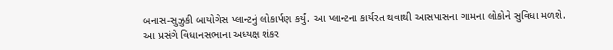બનાસ-સુઝુકી બાયોગેસ પ્લાન્ટનું લોકાર્પણ કર્યું. આ પ્લાન્ટના કાર્યરત થવાથી આસપાસના ગામના લોકોને સુવિધા મળશે.
આ પ્રસંગે વિધાનસભાના અધ્યક્ષ શંકર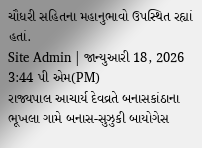ચૌધરી સહિતના મહાનુભાવો ઉપસ્થિત રહ્યાં હતાં.
Site Admin | જાન્યુઆરી 18, 2026 3:44 પી એમ(PM)
રાજ્યપાલ આચાર્ય દેવવ્રતે બનાસકાંઠાના ભૂખલા ગામે બનાસ-સુઝુકી બાયોગેસ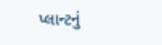પ્લાન્ટનું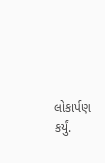લોકાર્પણ કર્યું.